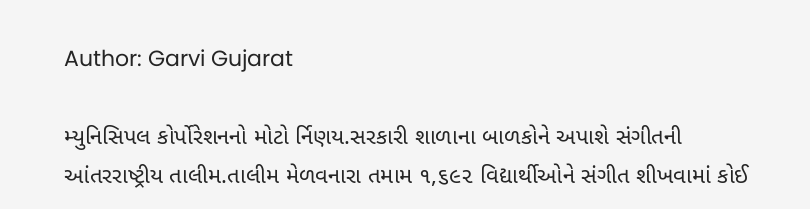Author: Garvi Gujarat

મ્યુનિસિપલ કોર્પોરેશનનો મોટો ર્નિણય.સરકારી શાળાના બાળકોને અપાશે સંગીતની આંતરરાષ્ટ્રીય તાલીમ.તાલીમ મેળવનારા તમામ ૧,૬૯૨ વિદ્યાર્થીઓને સંગીત શીખવામાં કોઈ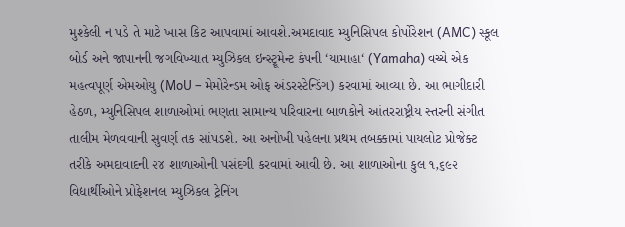મુશ્કેલી ન પડે તે માટે ખાસ કિટ આપવામાં આવશે.અમદાવાદ મ્યુનિસિપલ કોર્પોરેશન (AMC) સ્કૂલ બોર્ડ અને જાપાનની જગવિખ્યાત મ્યુઝિકલ ઇન્સ્ટ્રૂમેન્ટ કંપની ‘યામાહા‘ (Yamaha) વચ્ચે એક મહત્વપૂર્ણ એમઓયુ (MoU – મેમોરેન્ડમ ઓફ અંડરસ્ટેન્ડિંગ) કરવામાં આવ્યા છે. આ ભાગીદારી હેઠળ, મ્યુનિસિપલ શાળાઓમાં ભણતા સામાન્ય પરિવારના બાળકોને આંતરરાષ્ટ્રીય સ્તરની સંગીત તાલીમ મેળવવાની સુવર્ણ તક સાંપડશે. આ અનોખી પહેલના પ્રથમ તબક્કામાં પાયલોટ પ્રોજેક્ટ તરીકે અમદાવાદની ૨૪ શાળાઓની પસંદગી કરવામાં આવી છે. આ શાળાઓના કુલ ૧,૬૯૨ વિદ્યાર્થીઓને પ્રોફેશનલ મ્યુઝિકલ ટ્રેનિંગ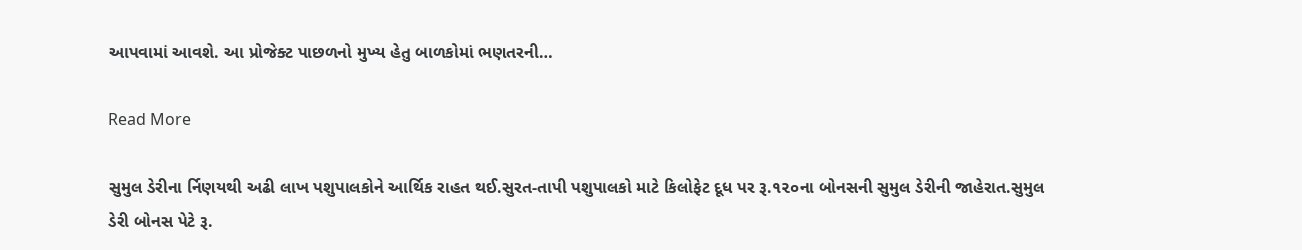આપવામાં આવશે. આ પ્રોજેક્ટ પાછળનો મુખ્ય હેતુ બાળકોમાં ભણતરની…

Read More

સુમુલ ડેરીના ર્નિણયથી અઢી લાખ પશુપાલકોને આર્થિક રાહત થઈ.સુરત-તાપી પશુપાલકો માટે કિલોફેટ દૂધ પર રૂ.૧૨૦ના બોનસની સુમુલ ડેરીની જાહેરાત.સુમુલ ડેરી બોનસ પેટે રૂ.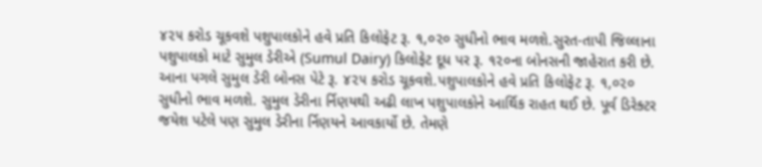૪૨૫ કરોડ ચૂકવશે પશુપાલકોને હવે પ્રતિ કિલોફેટ રૂ. ૧,૦૨૦ સુધીનો ભાવ મળશે.સુરત-તાપી જિલ્લાના પશુપાલકો માટે સુમુલ ડેરીએ (Sumul Dairy) કિલોફેટ દૂધ પર રૂ. ૧૨૦ના બોનસની જાહેરાત કરી છે. આના પગલે સુમુલ ડેરી બોનસ પેટે રૂ. ૪૨૫ કરોડ ચૂકવશે.પશુપાલકોને હવે પ્રતિ કિલોફેટ રૂ. ૧,૦૨૦ સુધીનો ભાવ મળશે. સુમુલ ડેરીના ર્નિણયથી અઢી લાખ પશુપાલકોને આર્થિક રાહત થઈ છે. પૂર્વ ડિરેક્ટર જયેશ પટેલે પણ સુમુલ ડેરીના ર્નિણયને આવકાર્યો છે. તેમણે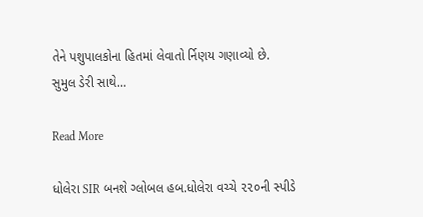તેને પશુપાલકોના હિતમાં લેવાતો ર્નિણય ગણાવ્યો છે. સુમુલ ડેરી સાથે…

Read More

ધોલેરા SIR બનશે ગ્લોબલ હબ.ધોલેરા વચ્ચે ૨૨૦ની સ્પીડે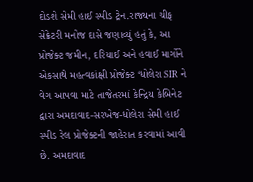દોડશે સેમી હાઈ સ્પીડ ટ્રેન.રાજ્યના ચીફ સેક્રેટરી મનોજ દાસે જણાવ્યું હતું કે, આ પ્રોજેક્ટ જમીન, દરિયાઈ અને હવાઈ માર્ગોને એકસાથે મહત્વકાંક્ષી પ્રોજેક્ટ ‘ધોલેરા SIR ને વેગ આપવા માટે તાજેતરમાં કેન્દ્રિય કેબિનેટ દ્વારા અમદાવાદ-સરખેજ-ધોલેરા સેમી હાઈ સ્પીડ રેલ પ્રોજેક્ટની જાહેરાત કરવામાં આવી છે. અમદાવાદ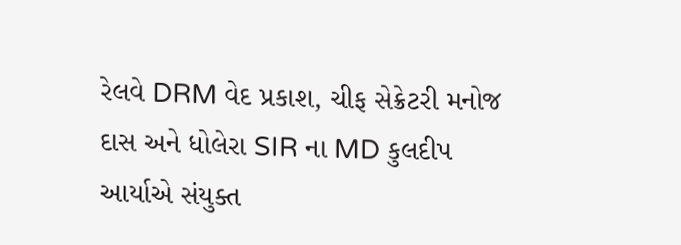રેલવે DRM વેદ પ્રકાશ, ચીફ સેક્રેટરી મનોજ દાસ અને ધોલેરા SIR ના MD કુલદીપ આર્યાએ સંયુક્ત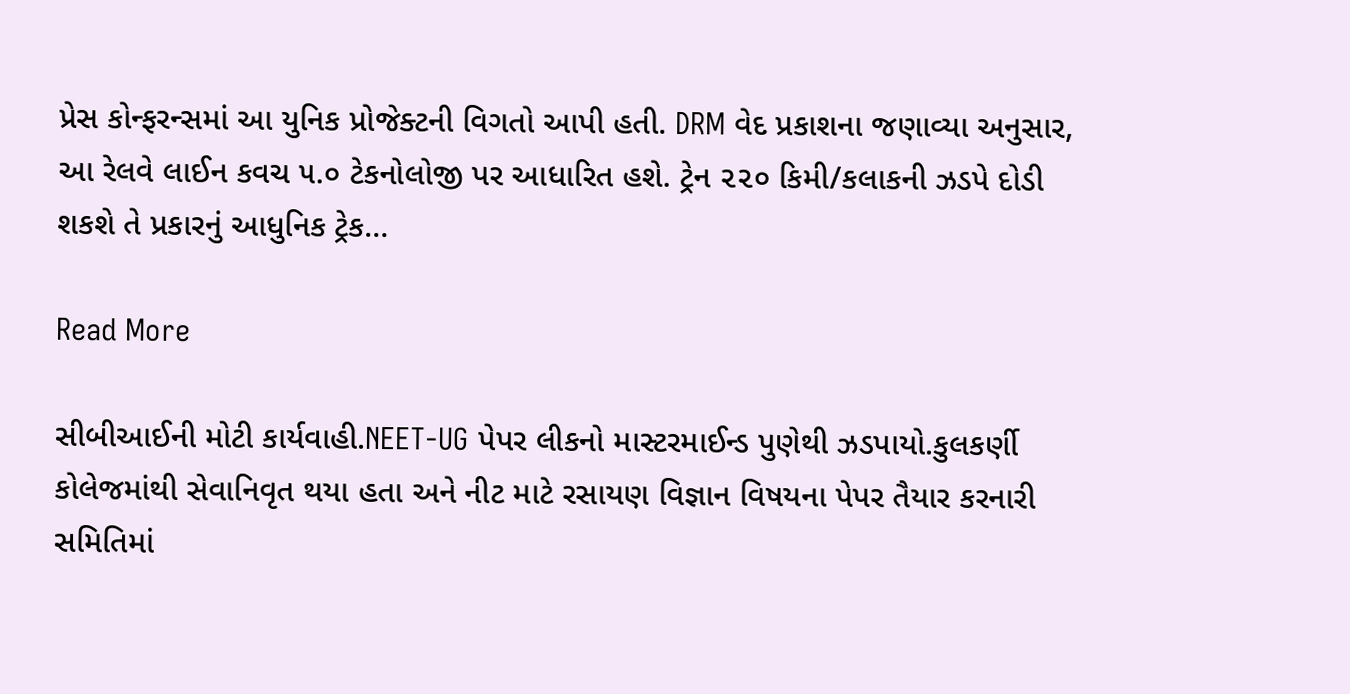પ્રેસ કોન્ફરન્સમાં આ યુનિક પ્રોજેક્ટની વિગતો આપી હતી. DRM વેદ પ્રકાશના જણાવ્યા અનુસાર, આ રેલવે લાઈન કવચ ૫.૦ ટેકનોલોજી પર આધારિત હશે. ટ્રેન ૨૨૦ કિમી/કલાકની ઝડપે દોડી શકશે તે પ્રકારનું આધુનિક ટ્રેક…

Read More

સીબીઆઈની મોટી કાર્યવાહી.NEET-UG પેપર લીકનો માસ્ટરમાઈન્ડ પુણેથી ઝડપાયો.કુલકર્ણી કોલેજમાંથી સેવાનિવૃત થયા હતા અને નીટ માટે રસાયણ વિજ્ઞાન વિષયના પેપર તૈયાર કરનારી સમિતિમાં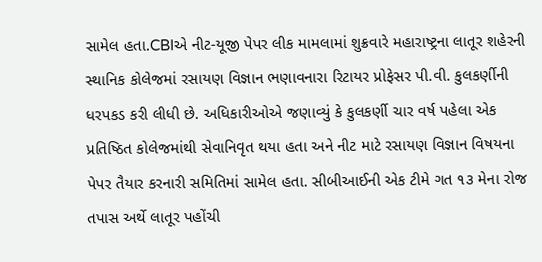સામેલ હતા.CBIએ નીટ-યૂજી પેપર લીક મામલામાં શુક્રવારે મહારાષ્ટ્રના લાતૂર શહેરની સ્થાનિક કોલેજમાં રસાયણ વિજ્ઞાન ભણાવનારા રિટાયર પ્રોફેસર પી.વી. કુલકર્ણીની ધરપકડ કરી લીધી છે. અધિકારીઓએ જણાવ્યું કે કુલકર્ણી ચાર વર્ષ પહેલા એક પ્રતિષ્ઠિત કોલેજમાંથી સેવાનિવૃત થયા હતા અને નીટ માટે રસાયણ વિજ્ઞાન વિષયના પેપર તૈયાર કરનારી સમિતિમાં સામેલ હતા. સીબીઆઈની એક ટીમે ગત ૧૩ મેના રોજ તપાસ અર્થે લાતૂર પહોંચી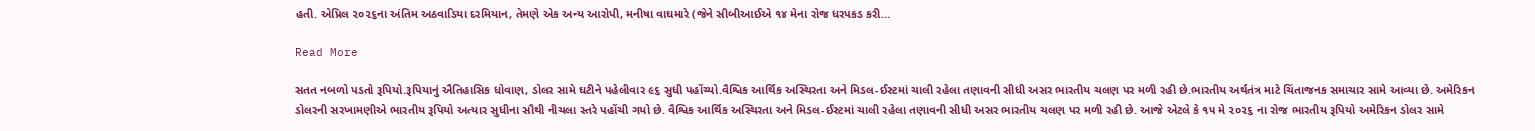હતી. એપ્રિલ ૨૦૨૬ના અંતિમ અઠવાડિયા દરમિયાન, તેમણે એક અન્ય આરોપી, મનીષા વાઘમારે (જેને સીબીઆઈએ ૧૪ મેના રોજ ધરપકડ કરી…

Read More

સતત નબળો પડતો રૂપિયો.રૂપિયાનું ઐતિહાસિક ધોવાણ, ડોલર સામે ઘટીને પહેલીવાર ૯૬ સુધી પહોંચ્યો.વૈશ્વિક આર્થિક અસ્થિરતા અને મિડલ-ઈસ્ટમાં ચાલી રહેલા તણાવની સીધી અસર ભારતીય ચલણ પર મળી રહી છે.ભારતીય અર્થતંત્ર માટે ચિંતાજનક સમાચાર સામે આવ્યા છે. અમેરિકન ડોલરની સરખામણીએ ભારતીય રૂપિયો અત્યાર સુધીના સૌથી નીચલા સ્તરે પહોંચી ગયો છે. વૈશ્વિક આર્થિક અસ્થિરતા અને મિડલ-ઈસ્ટમાં ચાલી રહેલા તણાવની સીધી અસર ભારતીય ચલણ પર મળી રહી છે. આજે એટલે કે ૧૫ મે ૨૦૨૬ ના રોજ ભારતીય રૂપિયો અમેરિકન ડોલર સામે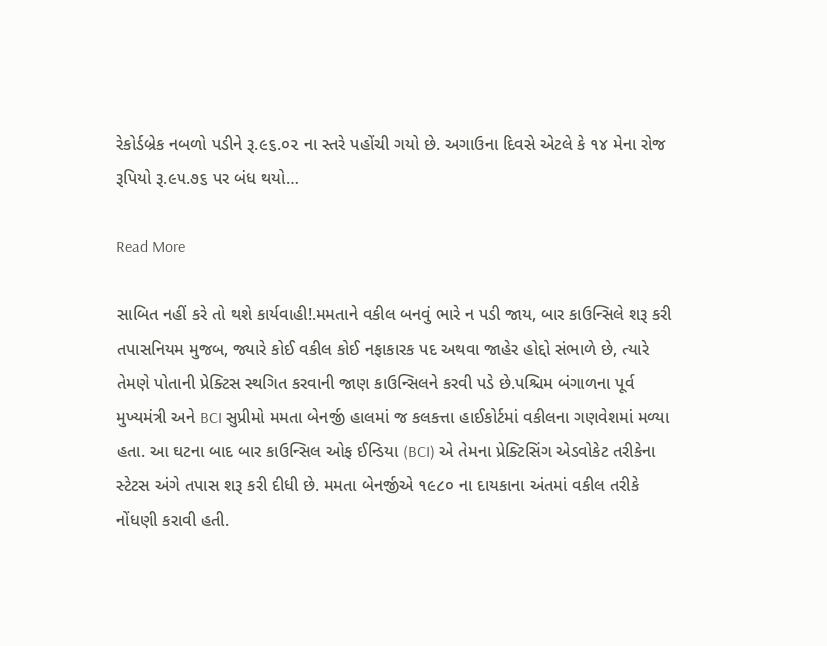રેકોર્ડબ્રેક નબળો પડીને રૂ.૯૬.૦૨ ના સ્તરે પહોંચી ગયો છે. અગાઉના દિવસે એટલે કે ૧૪ મેના રોજ રૂપિયો રૂ.૯૫.૭૬ પર બંધ થયો…

Read More

સાબિત નહીં કરે તો થશે કાર્યવાહી!.મમતાને વકીલ બનવું ભારે ન પડી જાય, બાર કાઉન્સિલે શરૂ કરી તપાસનિયમ મુજબ, જ્યારે કોઈ વકીલ કોઈ નફાકારક પદ અથવા જાહેર હોદ્દો સંભાળે છે, ત્યારે તેમણે પોતાની પ્રેક્ટિસ સ્થગિત કરવાની જાણ કાઉન્સિલને કરવી પડે છે.પશ્ચિમ બંગાળના પૂર્વ મુખ્યમંત્રી અને BCI સુપ્રીમો મમતા બેનર્જી હાલમાં જ કલકત્તા હાઈકોર્ટમાં વકીલના ગણવેશમાં મળ્યા હતા. આ ઘટના બાદ બાર કાઉન્સિલ ઓફ ઈન્ડિયા (BCI) એ તેમના પ્રેક્ટિસિંગ એડવોકેટ તરીકેના સ્ટેટસ અંગે તપાસ શરૂ કરી દીધી છે. મમતા બેનર્જીએ ૧૯૮૦ ના દાયકાના અંતમાં વકીલ તરીકે નોંધણી કરાવી હતી.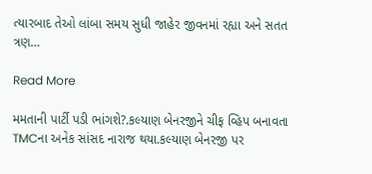ત્યારબાદ તેઓ લાંબા સમય સુધી જાહેર જીવનમાં રહ્યા અને સતત ત્રણ…

Read More

મમતાની પાર્ટી પડી ભાંગશે?.કલ્યાણ બેનરજીને ચીફ વ્હિપ બનાવતા TMCના અનેક સાંસદ નારાજ થયા.કલ્યાણ બેનરજી પર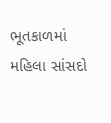ભૂતકાળમાં મહિલા સાંસદો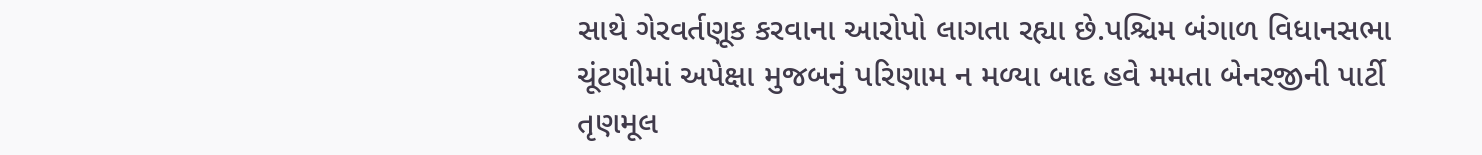સાથે ગેરવર્તણૂક કરવાના આરોપો લાગતા રહ્યા છે.પશ્ચિમ બંગાળ વિધાનસભા ચૂંટણીમાં અપેક્ષા મુજબનું પરિણામ ન મળ્યા બાદ હવે મમતા બેનરજીની પાર્ટી તૃણમૂલ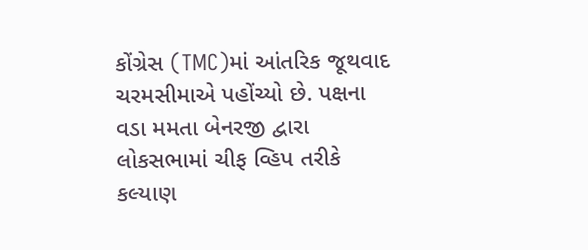કોંગ્રેસ (TMC)માં આંતરિક જૂથવાદ ચરમસીમાએ પહોંચ્યો છે. પક્ષના વડા મમતા બેનરજી દ્વારા લોકસભામાં ચીફ વ્હિપ તરીકે કલ્યાણ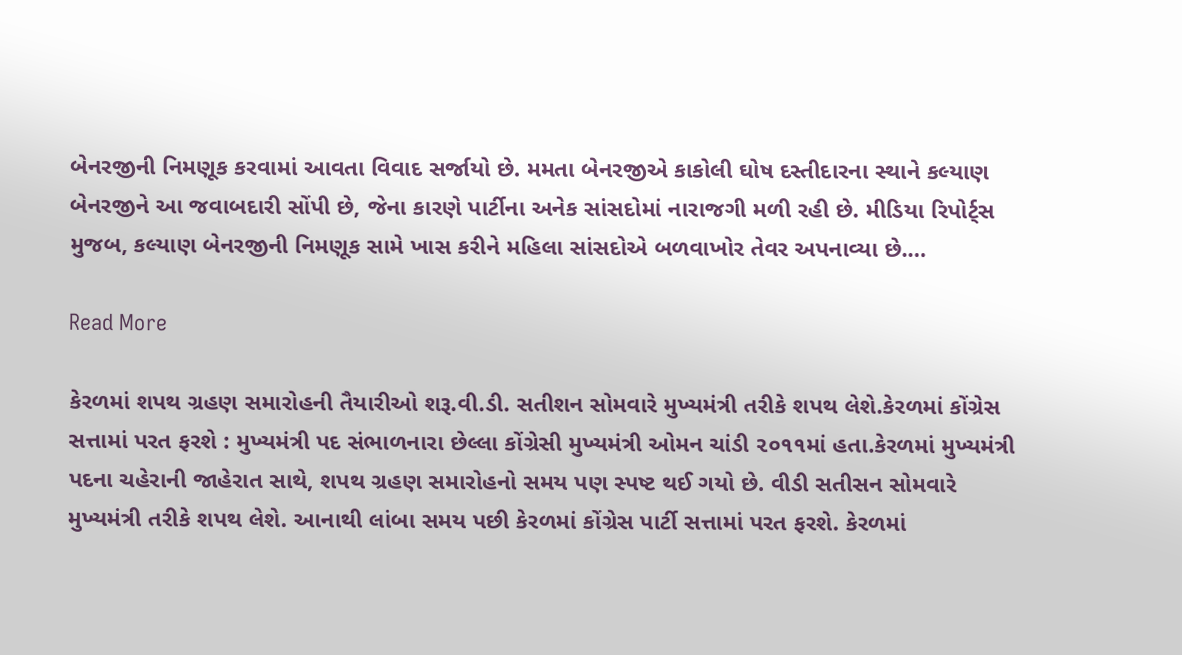બેનરજીની નિમણૂક કરવામાં આવતા વિવાદ સર્જાયો છે. મમતા બેનરજીએ કાકોલી ઘોષ દસ્તીદારના સ્થાને કલ્યાણ બેનરજીને આ જવાબદારી સોંપી છે, જેના કારણે પાર્ટીના અનેક સાંસદોમાં નારાજગી મળી રહી છે. મીડિયા રિપોર્ટ્સ મુજબ, કલ્યાણ બેનરજીની નિમણૂક સામે ખાસ કરીને મહિલા સાંસદોએ બળવાખોર તેવર અપનાવ્યા છે.…

Read More

કેરળમાં શપથ ગ્રહણ સમારોહની તૈયારીઓ શરૂ.વી.ડી. સતીશન સોમવારે મુખ્યમંત્રી તરીકે શપથ લેશે.કેરળમાં કોંગ્રેસ સત્તામાં પરત ફરશે : મુખ્યમંત્રી પદ સંભાળનારા છેલ્લા કોંગ્રેસી મુખ્યમંત્રી ઓમન ચાંડી ૨૦૧૧માં હતા.કેરળમાં મુખ્યમંત્રી પદના ચહેરાની જાહેરાત સાથે, શપથ ગ્રહણ સમારોહનો સમય પણ સ્પષ્ટ થઈ ગયો છે. વીડી સતીસન સોમવારે મુખ્યમંત્રી તરીકે શપથ લેશે. આનાથી લાંબા સમય પછી કેરળમાં કોંગ્રેસ પાર્ટી સત્તામાં પરત ફરશે. કેરળમાં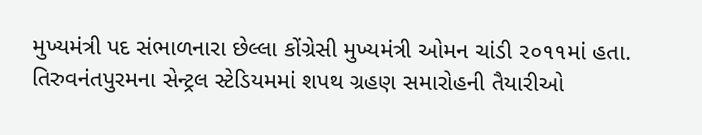મુખ્યમંત્રી પદ સંભાળનારા છેલ્લા કોંગ્રેસી મુખ્યમંત્રી ઓમન ચાંડી ૨૦૧૧માં હતા. તિરુવનંતપુરમના સેન્ટ્રલ સ્ટેડિયમમાં શપથ ગ્રહણ સમારોહની તૈયારીઓ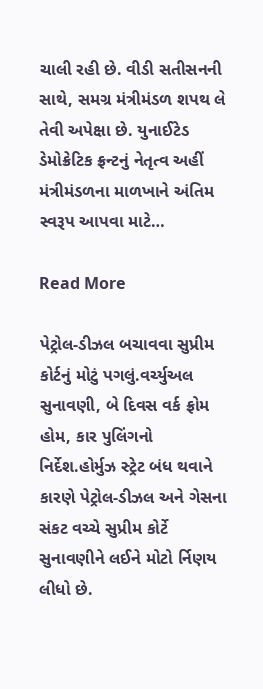ચાલી રહી છે. વીડી સતીસનની સાથે, સમગ્ર મંત્રીમંડળ શપથ લે તેવી અપેક્ષા છે. યુનાઈટેડ ડેમોક્રેટિક ફ્રન્ટનું નેતૃત્વ અહીં મંત્રીમંડળના માળખાને અંતિમ સ્વરૂપ આપવા માટે…

Read More

પેટ્રોલ-ડીઝલ બચાવવા સુપ્રીમ કોર્ટનું મોટું પગલું.વર્ચ્યુઅલ સુનાવણી, બે દિવસ વર્ક ફ્રોમ હોમ, કાર પુલિંગનો નિર્દેશ.હોર્મુઝ સ્ટ્રેટ બંધ થવાને કારણે પેટ્રોલ-ડીઝલ અને ગેસના સંકટ વચ્ચે સુપ્રીમ કોર્ટે સુનાવણીને લઈને મોટો ર્નિણય લીધો છે.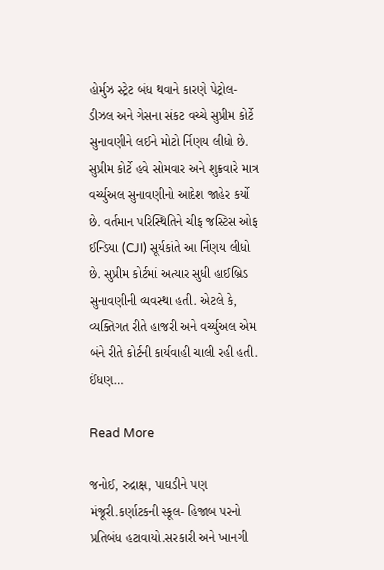હોર્મુઝ સ્ટ્રેટ બંધ થવાને કારણે પેટ્રોલ-ડીઝલ અને ગેસના સંકટ વચ્ચે સુપ્રીમ કોર્ટે સુનાવણીને લઈને મોટો ર્નિણય લીધો છે. સુપ્રીમ કોર્ટે હવે સોમવાર અને શુક્રવારે માત્ર વર્ચ્યુઅલ સુનાવણીનો આદેશ જાહેર કર્યો છે. વર્તમાન પરિસ્થિતિને ચીફ જસ્ટિસ ઓફ ઈન્ડિયા (CJI) સૂર્યકાંતે આ ર્નિણય લીધો છે. સુપ્રીમ કોર્ટમાં અત્યાર સુધી હાઈબ્રિડ સુનાવણીની વ્યવસ્થા હતી. એટલે કે, વ્યક્તિગત રીતે હાજરી અને વર્ચ્યુઅલ એમ બંને રીતે કોર્ટની કાર્યવાહી ચાલી રહી હતી. ઈંધણ…

Read More

જનોઈ, રુદ્રાક્ષ, પાઘડીને પણ મંજૂરી.કર્ણાટકની સ્કૂલ- હિજાબ પરનો પ્રતિબંધ હટાવાયો.સરકારી અને ખાનગી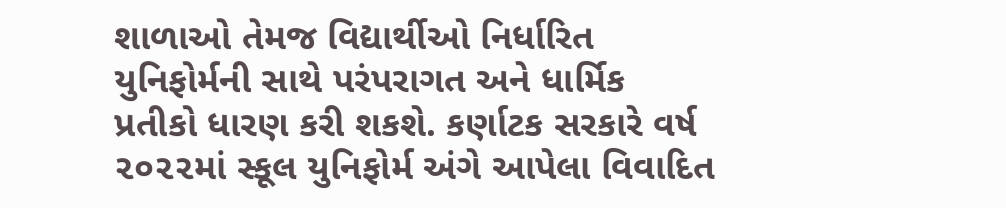શાળાઓ તેમજ વિદ્યાર્થીઓ નિર્ધારિત યુનિફોર્મની સાથે પરંપરાગત અને ધાર્મિક પ્રતીકો ધારણ કરી શકશે. કર્ણાટક સરકારે વર્ષ ૨૦૨૨માં સ્કૂલ યુનિફોર્મ અંગે આપેલા વિવાદિત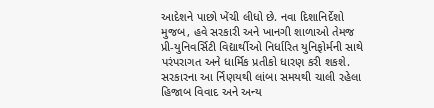આદેશને પાછો ખેંચી લીધો છે. નવા દિશાનિર્દેશો મુજબ, હવે સરકારી અને ખાનગી શાળાઓ તેમજ પ્રી-યુનિવર્સિટી વિદ્યાર્થીઓ નિર્ધારિત યુનિફોર્મની સાથે પરંપરાગત અને ધાર્મિક પ્રતીકો ધારણ કરી શકશે. સરકારના આ ર્નિણયથી લાંબા સમયથી ચાલી રહેલા હિજાબ વિવાદ અને અન્ય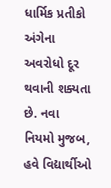ધાર્મિક પ્રતીકો અંગેના અવરોધો દૂર થવાની શક્યતા છે. નવા નિયમો મુજબ, હવે વિદ્યાર્થીઓ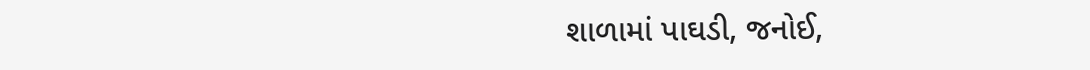શાળામાં પાઘડી, જનોઈ,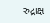રુદ્રાક્ષ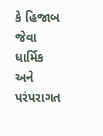કે હિજાબ જેવા ધાર્મિક અને પરંપરાગત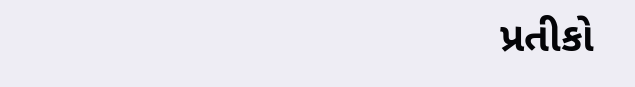પ્રતીકો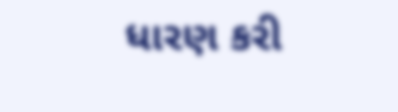ધારણ કરી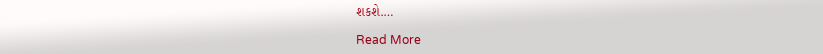શકશે.…

Read More